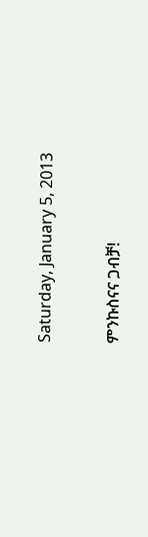Saturday, January 5, 2013

ምንኩስናና ጋብቻ!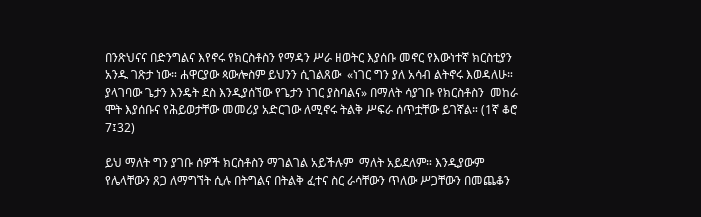በንጽህናና በድንግልና እየኖሩ የክርስቶስን የማዳን ሥራ ዘወትር እያሰቡ መኖር የእውነተኛ ክርስቲያን አንዱ ገጽታ ነው። ሐዋርያው ጳውሎስም ይህንን ሲገልጸው  «ነገር ግን ያለ አሳብ ልትኖሩ እወዳለሁ። ያላገባው ጌታን እንዴት ደስ እንዲያሰኘው የጌታን ነገር ያስባልና» በማለት ሳያገቡ የክርስቶስን  መከራ ሞት እያሰቡና የሕይወታቸው መመሪያ አድርገው ለሚኖሩ ትልቅ ሥፍራ ሰጥቷቸው ይገኛል። (1ኛ ቆሮ 7፤32)

ይህ ማለት ግን ያገቡ ሰዎች ክርስቶስን ማገልገል አይችሉም  ማለት አይደለም። እንዲያውም  የሌላቸውን ጸጋ ለማግኘት ሲሉ በትግልና በትልቅ ፈተና ስር ራሳቸውን ጥለው ሥጋቸውን በመጨቆን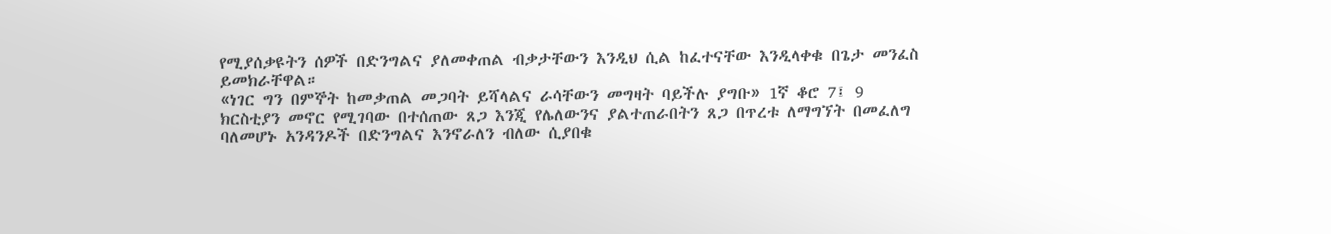የሚያሰቃዩትን ሰዎች በድንግልና ያለመቀጠል ብቃታቸውን እንዲህ ሲል ከፈተናቸው እንዲላቀቁ በጌታ መንፈስ ይመክራቸዋል።
«ነገር ግን በምኞት ከመቃጠል መጋባት ይሻላልና ራሳቸውን መግዛት ባይችሉ ያግቡ» 1ኛ ቆሮ 7፤ 9
ክርስቲያን መኖር የሚገባው በተሰጠው ጸጋ እንጂ የሌለውንና ያልተጠራበትን ጸጋ በጥረቱ ለማግኘት በመፈለግ ባለመሆኑ አንዳንዶች በድንግልና እንኖራለን ብለው ሲያበቁ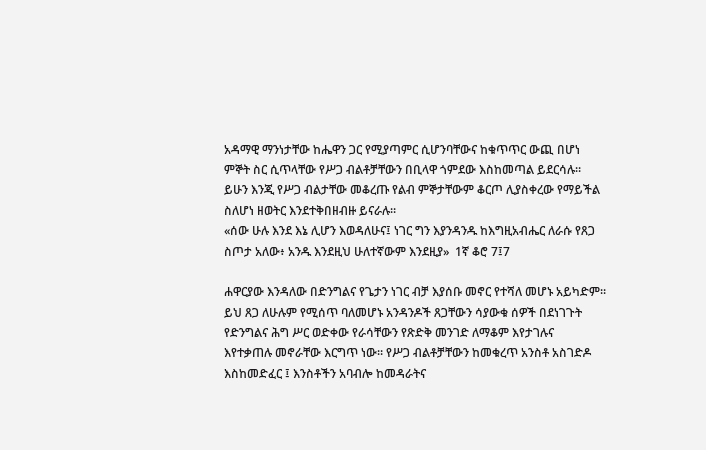አዳማዊ ማንነታቸው ከሔዋን ጋር የሚያጣምር ሲሆንባቸውና ከቁጥጥር ውጪ በሆነ ምኞት ስር ሲጥላቸው የሥጋ ብልቶቻቸውን በቢላዋ ጎምደው እስከመጣል ይደርሳሉ። ይሁን እንጂ የሥጋ ብልታቸው መቆረጡ የልብ ምኞታቸውም ቆርጦ ሊያስቀረው የማይችል ስለሆነ ዘወትር እንደተቅበዘብዙ ይናራሉ።
«ሰው ሁሉ እንደ እኔ ሊሆን እወዳለሁና፤ ነገር ግን እያንዳንዱ ከእግዚአብሔር ለራሱ የጸጋ ስጦታ አለው፥ አንዱ እንደዚህ ሁለተኛውም እንደዚያ»  1ኛ ቆሮ 7፤7

ሐዋርያው እንዳለው በድንግልና የጌታን ነገር ብቻ እያሰቡ መኖር የተሻለ መሆኑ አይካድም።  ይህ ጸጋ ለሁሉም የሚሰጥ ባለመሆኑ አንዳንዶች ጸጋቸውን ሳያውቁ ሰዎች በደነገጉት የድንግልና ሕግ ሥር ወድቀው የራሳቸውን የጽድቅ መንገድ ለማቆም እየታገሉና  እየተቃጠሉ መኖራቸው እርግጥ ነው። የሥጋ ብልቶቻቸውን ከመቁረጥ አንስቶ አስገድዶ እስከመድፈር ፤ እንስቶችን አባብሎ ከመዳራትና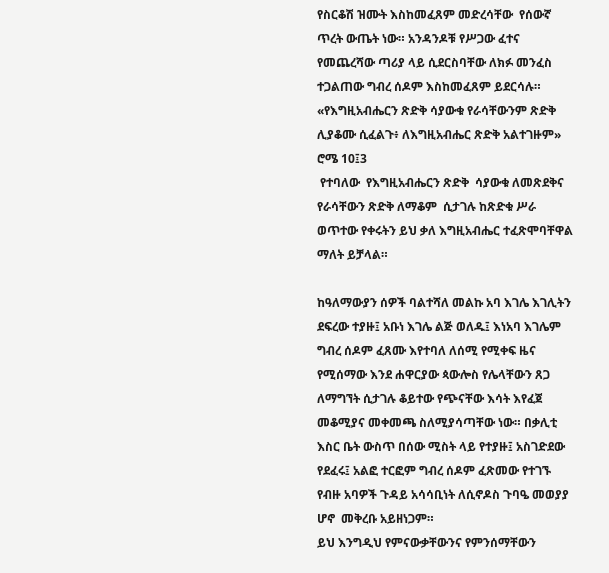የስርቆሽ ዝሙት እስከመፈጸም መድረሳቸው  የሰውኛ ጥረት ውጤት ነው። አንዳንዶቹ የሥጋው ፈተና የመጨረሻው ጣሪያ ላይ ሲደርስባቸው ለክፉ መንፈስ ተጋልጠው ግብረ ሰዶም እስከመፈጸም ይደርሳሉ።
«የእግዚአብሔርን ጽድቅ ሳያውቁ የራሳቸውንም ጽድቅ ሊያቆሙ ሲፈልጉ፥ ለእግዚአብሔር ጽድቅ አልተገዙም» ሮሜ 10፤3
 የተባለው  የእግዚአብሔርን ጽድቅ  ሳያውቁ ለመጽደቅና የራሳቸውን ጽድቅ ለማቆም  ሲታገሉ ከጽድቁ ሥራ ወጥተው የቀሩትን ይህ ቃለ እግዚአብሔር ተፈጽሞባቸዋል ማለት ይቻላል።

ከዓለማውያን ሰዎች ባልተሻለ መልኩ አባ እገሌ እገሊትን ደፍረው ተያዙ፤ አቡነ እገሌ ልጅ ወለዱ፤ እነአባ እገሌም  ግብረ ሰዶም ፈጸሙ እየተባለ ለሰሚ የሚቀፍ ዜና የሚሰማው እንደ ሐዋርያው ጳውሎስ የሌላቸውን ጸጋ ለማግኘት ሲታገሉ ቆይተው የጭናቸው እሳት እየፈጀ መቆሚያና መቀመጫ ስለሚያሳጣቸው ነው። በቃሊቲ እስር ቤት ውስጥ በሰው ሚስት ላይ የተያዙ፤ አስገድደው የደፈሩ፤ አልፎ ተርፎም ግብረ ሰዶም ፈጽመው የተገኙ የብዙ አባዎች ጉዳይ አሳሳቢነት ለሲኖዶስ ጉባዔ መወያያ  ሆኖ  መቅረቡ አይዘነጋም።
ይህ እንግዲህ የምናውቃቸውንና የምንሰማቸውን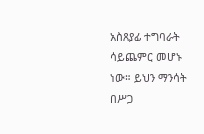አስጸያፊ ተግባራት ሳይጨምር መሆኑ ነው። ይህን ማንሳት በሥጋ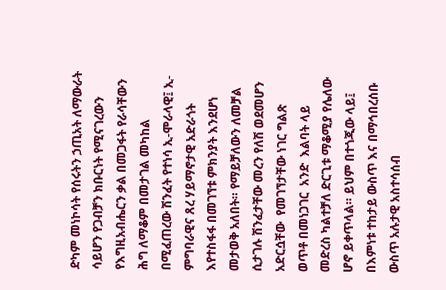ድካም መነኮሳት የሰሩትን ኃጢአት ለማውራት ሳይሆን የጋብቻን ክቡርነት የሚናገረውን የእግዚአብሔርን ቃል በመጋፋት የራሳቸውን ሕግ ለማቆም በመታገል መካከል በሚፈጠረው ሽንፈት የተነሳ ኢ-ሞራላዊ፤ ኢ- ምግባራዊና ጸረ ሃይማኖታዊ አድራጎት እየተስፋፋ በመገኘቱ ምክንያት እንደሆነ መታወቅ አለበት። የማይቻለውን ለመቻል ሲታገሉ ሽንፈታቸው መረን የለሽ ወደመሆን አድርሷቸው  የመገኘታቸው ነገር ግልጽ ወጥቶ በመነጋገር  አንድ  እልባት ላይ መድረስ ካልተቻለ ድርጊቱ ማቆሚያ የሌለው ሆኖ ይቀጥላል። ይህም በተጎጂው ላይ፤ በእምነቱ ተከታይ ውስጥ እና በማኅበረሰቡ ውስጥ አሉታዊ አስተሳሰብ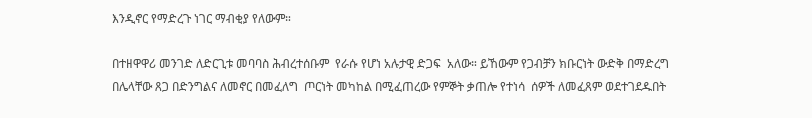እንዲኖር የማድረጉ ነገር ማብቂያ የለውም።

በተዘዋዋሪ መንገድ ለድርጊቱ መባባስ ሕብረተሰቡም  የራሱ የሆነ አሉታዊ ድጋፍ  አለው። ይኸውም የጋብቻን ክቡርነት ውድቅ በማድረግ በሌላቸው ጸጋ በድንግልና ለመኖር በመፈለግ  ጦርነት መካከል በሚፈጠረው የምኞት ቃጠሎ የተነሳ  ሰዎች ለመፈጸም ወደተገደዱበት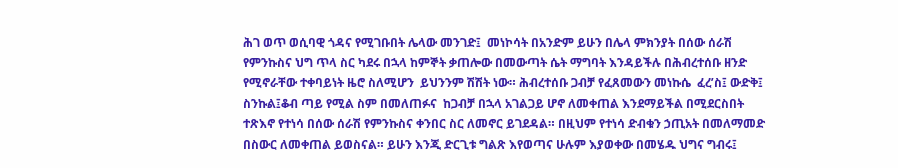ሕገ ወጥ ወሲባዊ ጎዳና የሚገቡበት ሌላው መንገድ፤  መነኮሳት በአንድም ይሁን በሌላ ምክንያት በሰው ሰራሽ የምንኩስና ህግ ጥላ ስር ካደሩ በኋላ ከምኞት ቃጠሎው በመውጣት ሴት ማግባት እንዳይችሉ በሕብረተሰቡ ዘንድ የሚኖራቸው ተቀባይነት ዜሮ ስለሚሆን  ይህንንም ሽሽት ነው። ሕብረተሰቡ ጋብቻ የፈጸመውን መነኩሴ  ፈረ’ስ፤ ውድቅ፤ ስንኩል፤ቆብ ጣይ የሚል ስም በመለጠፉና  ከጋብቻ በኋላ አገልጋይ ሆኖ ለመቀጠል እንደማይችል በሚደርስበት ተጽእኖ የተነሳ በሰው ሰራሽ የምንኩስና ቀንበር ስር ለመኖር ይገደዳል። በዚህም የተነሳ ድብቁን ኃጢአት በመለማመድ በስውር ለመቀጠል ይወስናል። ይሁን እንጂ ድርጊቱ ግልጽ እየወጣና ሁሉም እያወቀው በመሄዱ ህግና ግብሩ፤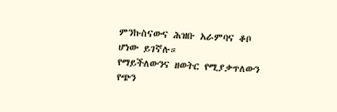ምንኩስናውና ሕዝቡ አራምባና ቆቦ ሆነው ይገኛሉ።
የማይችለውንና ዘወትር የሚያቃጥለውን የጭን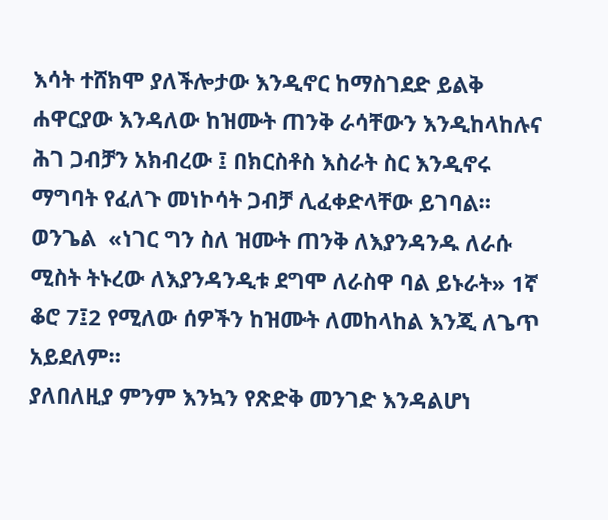እሳት ተሸክሞ ያለችሎታው እንዲኖር ከማስገደድ ይልቅ ሐዋርያው እንዳለው ከዝሙት ጠንቅ ራሳቸውን እንዲከላከሉና ሕገ ጋብቻን አክብረው ፤ በክርስቶስ እስራት ስር እንዲኖሩ ማግባት የፈለጉ መነኮሳት ጋብቻ ሊፈቀድላቸው ይገባል።
ወንጌል  «ነገር ግን ስለ ዝሙት ጠንቅ ለእያንዳንዱ ለራሱ ሚስት ትኑረው ለእያንዳንዲቱ ደግሞ ለራስዋ ባል ይኑራት» 1ኛ ቆሮ 7፤2 የሚለው ሰዎችን ከዝሙት ለመከላከል እንጂ ለጌጥ አይደለም።
ያለበለዚያ ምንም እንኳን የጽድቅ መንገድ እንዳልሆነ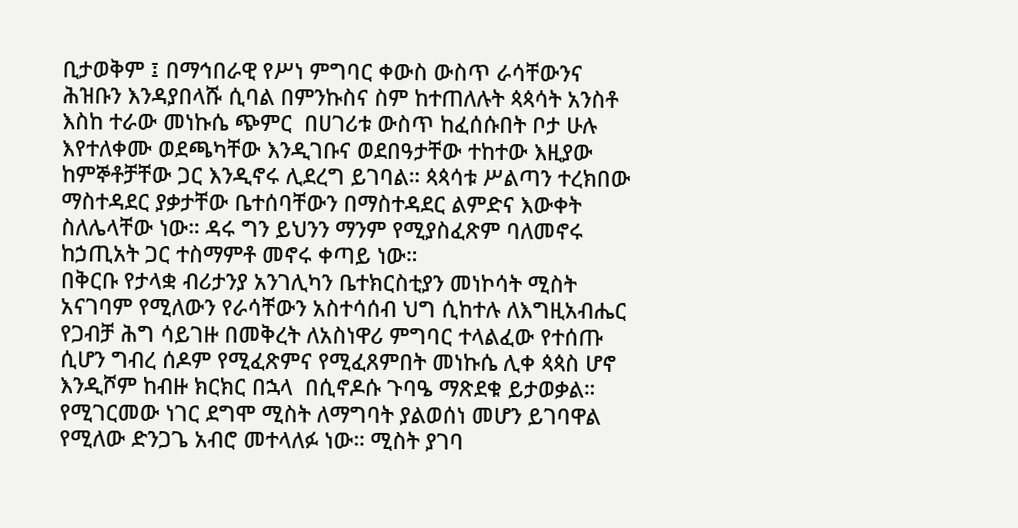ቢታወቅም ፤ በማኅበራዊ የሥነ ምግባር ቀውስ ውስጥ ራሳቸውንና ሕዝቡን እንዳያበላሹ ሲባል በምንኩስና ስም ከተጠለሉት ጳጳሳት አንስቶ እስከ ተራው መነኩሴ ጭምር  በሀገሪቱ ውስጥ ከፈሰሱበት ቦታ ሁሉ እየተለቀሙ ወደጫካቸው እንዲገቡና ወደበዓታቸው ተከተው እዚያው ከምኞቶቻቸው ጋር እንዲኖሩ ሊደረግ ይገባል። ጳጳሳቱ ሥልጣን ተረክበው ማስተዳደር ያቃታቸው ቤተሰባቸውን በማስተዳደር ልምድና እውቀት ስለሌላቸው ነው። ዳሩ ግን ይህንን ማንም የሚያስፈጽም ባለመኖሩ ከኃጢአት ጋር ተስማምቶ መኖሩ ቀጣይ ነው።
በቅርቡ የታላቋ ብሪታንያ አንገሊካን ቤተክርስቲያን መነኮሳት ሚስት አናገባም የሚለውን የራሳቸውን አስተሳሰብ ህግ ሲከተሉ ለእግዚአብሔር የጋብቻ ሕግ ሳይገዙ በመቅረት ለአስነዋሪ ምግባር ተላልፈው የተሰጡ ሲሆን ግብረ ሰዶም የሚፈጽምና የሚፈጸምበት መነኩሴ ሊቀ ጳጳስ ሆኖ እንዲሾም ከብዙ ክርክር በኋላ  በሲኖዶሱ ጉባዔ ማጽደቁ ይታወቃል። የሚገርመው ነገር ደግሞ ሚስት ለማግባት ያልወሰነ መሆን ይገባዋል የሚለው ድንጋጌ አብሮ መተላለፉ ነው። ሚስት ያገባ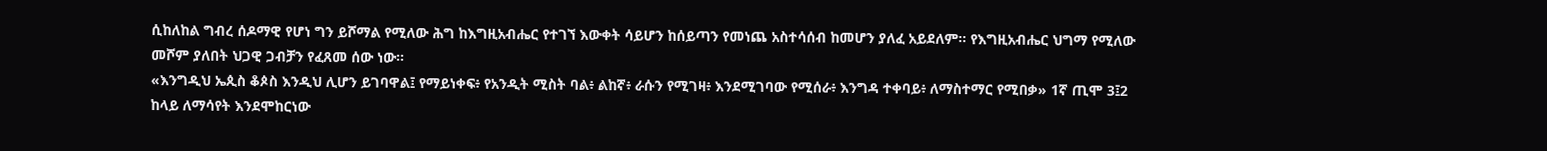ሲከለከል ግብረ ሰዶማዊ የሆነ ግን ይሾማል የሚለው ሕግ ከእግዚአብሔር የተገኘ እውቀት ሳይሆን ከሰይጣን የመነጨ አስተሳሰብ ከመሆን ያለፈ አይደለም። የእግዚአብሔር ህግማ የሚለው መሾም ያለበት ህጋዊ ጋብቻን የፈጸመ ሰው ነው።
«እንግዲህ ኤጲስ ቆጶስ እንዲህ ሊሆን ይገባዋል፤ የማይነቀፍ፥ የአንዲት ሚስት ባል፥ ልከኛ፥ ራሱን የሚገዛ፥ እንደሚገባው የሚሰራ፥ እንግዳ ተቀባይ፥ ለማስተማር የሚበቃ» 1ኛ ጢሞ 3፤2
ከላይ ለማሳየት እንደሞከርነው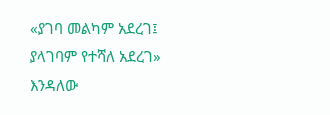«ያገባ መልካም አደረገ፤ ያላገባም የተሻለ አደረገ» እንዳለው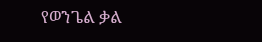የወንጌል ቃል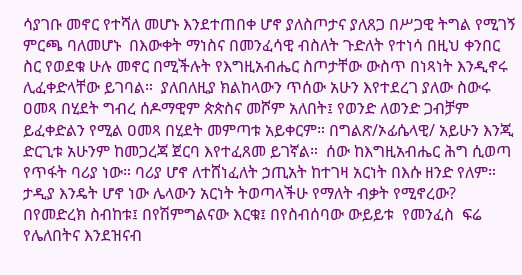ሳያገቡ መኖር የተሻለ መሆኑ እንደተጠበቀ ሆኖ ያለስጦታና ያለጸጋ በሥጋዊ ትግል የሚገኝ ምርጫ ባለመሆኑ  በእውቀት ማነስና በመንፈሳዊ ብስለት ጉድለት የተነሳ በዚህ ቀንበር ስር የወደቁ ሁሉ መኖር በሚችሉት የእግዚአብሔር ስጦታቸው ውስጥ በነጻነት እንዲኖሩ ሊፈቀድላቸው ይገባል።  ያለበለዚያ ክልከላውን ጥሰው አሁን እየተደረገ ያለው ስውሩ ዐመጻ በሂደት ግብረ ሰዶማዊም ጵጵስና መሾም አለበት፤ የወንድ ለወንድ ጋብቻም ይፈቀድልን የሚል ዐመጻ በሂደት መምጣቱ አይቀርም። በግልጽ/ኦፊሴላዊ/ አይሁን እንጂ ድርጊቱ አሁንም ከመጋረጃ ጀርባ እየተፈጸመ ይገኛል።  ሰው ከእግዚአብሔር ሕግ ሲወጣ የጥፋት ባሪያ ነው። ባሪያ ሆኖ ለተሸነፈለት ኃጢአት ከተገዛ አርነት በእሱ ዘንድ የለም።  ታዲያ እንዴት ሆኖ ነው ሌላውን አርነት ትወጣላችሁ የማለት ብቃት የሚኖረው? በየመድረክ ስብከቱ፤ በየሽምግልናው እርቁ፤ በየስብሰባው ውይይቱ  የመንፈስ  ፍሬ የሌለበትና እንደዝናብ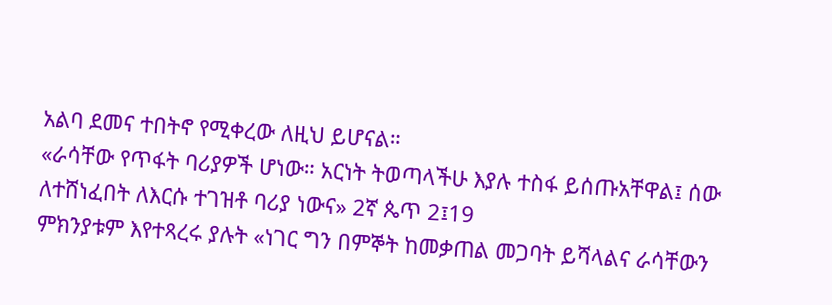አልባ ደመና ተበትኖ የሚቀረው ለዚህ ይሆናል።
«ራሳቸው የጥፋት ባሪያዎች ሆነው። አርነት ትወጣላችሁ እያሉ ተስፋ ይሰጡአቸዋል፤ ሰው ለተሸነፈበት ለእርሱ ተገዝቶ ባሪያ ነውና» 2ኛ ጴጥ 2፤19
ምክንያቱም እየተጻረሩ ያሉት «ነገር ግን በምኞት ከመቃጠል መጋባት ይሻላልና ራሳቸውን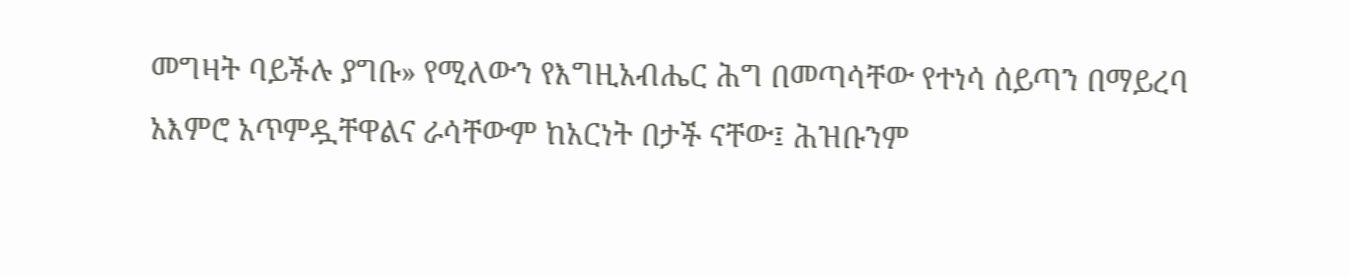መግዛት ባይችሉ ያግቡ» የሚለውን የእግዚአብሔር ሕግ በመጣሳቸው የተነሳ ሰይጣን በማይረባ አእምሮ አጥምዷቸዋልና ራሳቸውም ከአርነት በታች ናቸው፤ ሕዝቡንም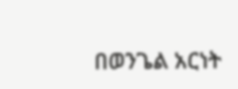በወንጌል አርነት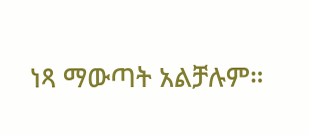ነጻ ማውጣት አልቻሉም።